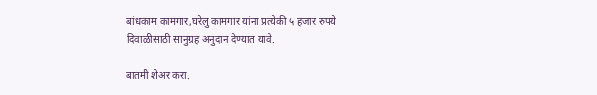बांधकाम कामगार,घरेलु कामगार यांना प्रत्येकी ५ हजार रुपये दिवाळीसाठी सानुग्रह अनुदान देण्यात यावे.

बातमी शेअर करा.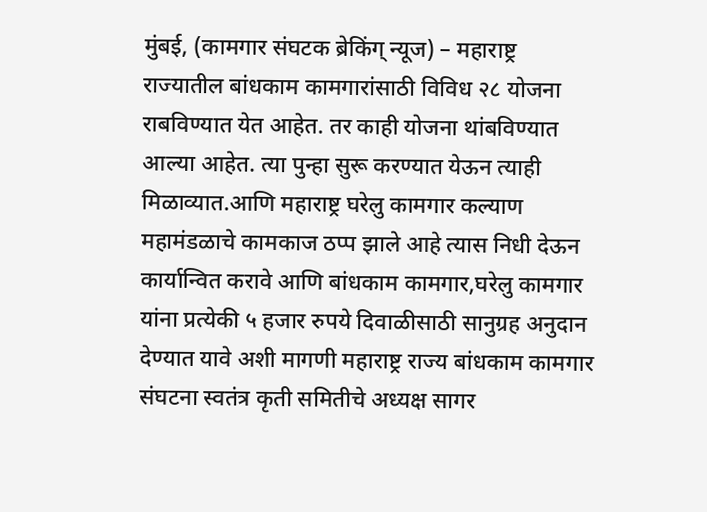मुंबई, (कामगार संघटक ब्रेकिंग् न्यूज) – महाराष्ट्र राज्यातील बांधकाम कामगारांसाठी विविध २८ योजना राबविण्यात येत आहेत. तर काही योजना थांबविण्यात आल्या आहेत. त्या पुन्हा सुरू करण्यात येऊन त्याही मिळाव्यात.आणि महाराष्ट्र घरेलु कामगार कल्याण महामंडळाचे कामकाज ठप्प झाले आहे त्यास निधी देऊन कार्यान्वित करावे आणि बांधकाम कामगार,घरेलु कामगार यांना प्रत्येकी ५ हजार रुपये दिवाळीसाठी सानुग्रह अनुदान देण्यात यावे अशी मागणी महाराष्ट्र राज्य बांधकाम कामगार संघटना स्वतंत्र कृती समितीचे अध्यक्ष सागर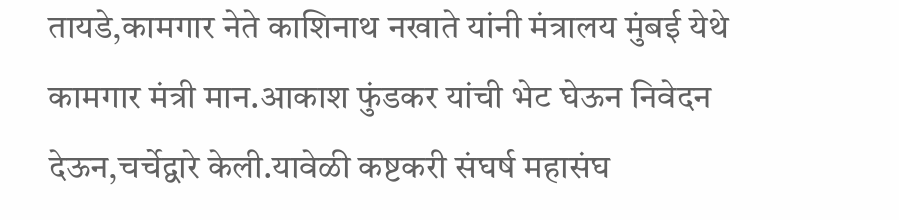तायडे,कामगार नेते काशिनाथ नखाते यांनी मंत्रालय मुंबई येथे कामगार मंत्री मान.आकाश फुंडकर यांची भेट घेऊन निवेदन देऊन,चर्चेद्वारे केली.यावेळी कष्टकरी संघर्ष महासंघ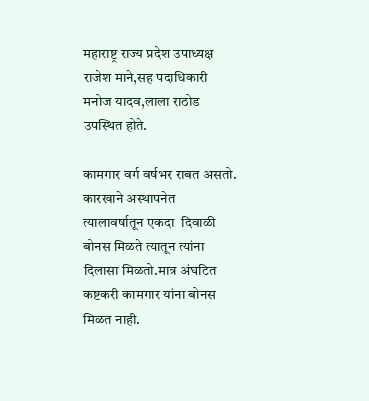महाराष्ट्र राज्य प्रदेश उपाध्यक्ष राजेश माने,सह पदाधिकारी मनोज यादव,लाला राठोड उपस्थित होते.

कामगार वर्ग वर्षभर राबत असतो. कारखाने अस्थापनेत त्यालावर्षातून एकदा  दिवाळी बोनस मिळते त्यातून त्यांना दिलासा मिळतो.मात्र अंघटित कष्टकरी कामगार यांना बोनस मिळत नाही.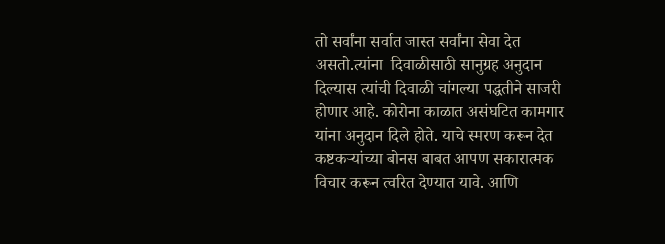तो सर्वांना सर्वात जास्त सर्वांना सेवा देत असतो.त्यांना  दिवाळीसाठी सानुग्रह अनुदान दिल्यास त्यांची दिवाळी चांगल्या पद्धतीने साजरी होणार आहे. कोरोना काळात असंघटित कामगार यांना अनुदान दिले होते. याचे स्मरण करून देत कष्टकऱ्यांच्या बोनस बाबत आपण सकारात्मक विचार करून त्वरित देण्यात यावे. आणि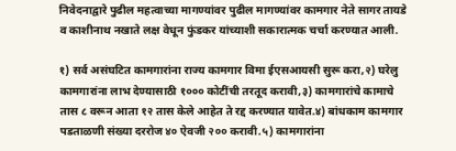निवेदनाद्वारे पुढील महत्वाच्या मागण्यांवर पुढील मागण्यांवर कामगार नेते सागर तायडे व काशीनाथ नखाते लक्ष वेधून फुंडकर यांच्याशी सकारात्मक चर्चा करण्यात आली.

१) सर्व असंघटित कामगारांना राज्य कामगार विमा ईएसआयसी सुरू करा,२) घरेलु कामगारांना लाभ देण्यासाठी १००० कोटींची तरतूद करावी,३) कामगारांचे कामाचे तास ८ वरून आता १२ तास केले आहेत ते रद्द करण्यात यावेत.४) बांधकाम कामगार पडताळणी संख्या दररोज ४० ऐवजी २०० करावी.५) कामगारांना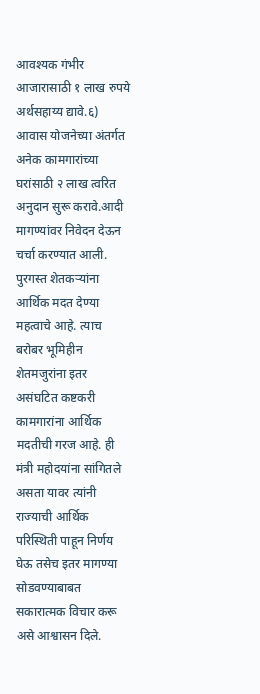आवश्यक गंभीर आजारासाठी १ लाख रुपये अर्थसहाय्य द्यावे.६) आवास योजनेच्या अंतर्गत अनेक कामगारांच्या घरांसाठी २ लाख त्वरित अनुदान सुरू करावे.आदी मागण्यांवर निवेदन देऊन चर्चा करण्यात आली. पुरगस्त शेतकऱ्यांना आर्थिक मदत देण्या महत्वाचे आहे. त्याच बरोबर भूमिहीन शेतमजुरांना इतर असंघटित कष्टकरी कामगारांना आर्थिक मदतीची गरज आहे. ही मंत्री महोदयांना सांगितले असता यावर त्यांनी राज्याची आर्थिक परिस्थिती पाहून निर्णय घेऊ तसेच इतर मागण्या सोडवण्याबाबत सकारात्मक विचार करू असे आश्वासन दिले.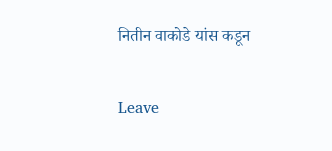नितीन वाकोडे यांस कडून

Leave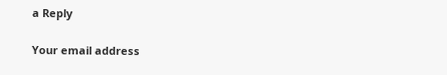a Reply

Your email address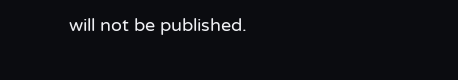will not be published.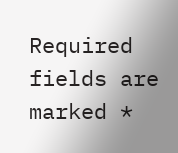Required fields are marked *